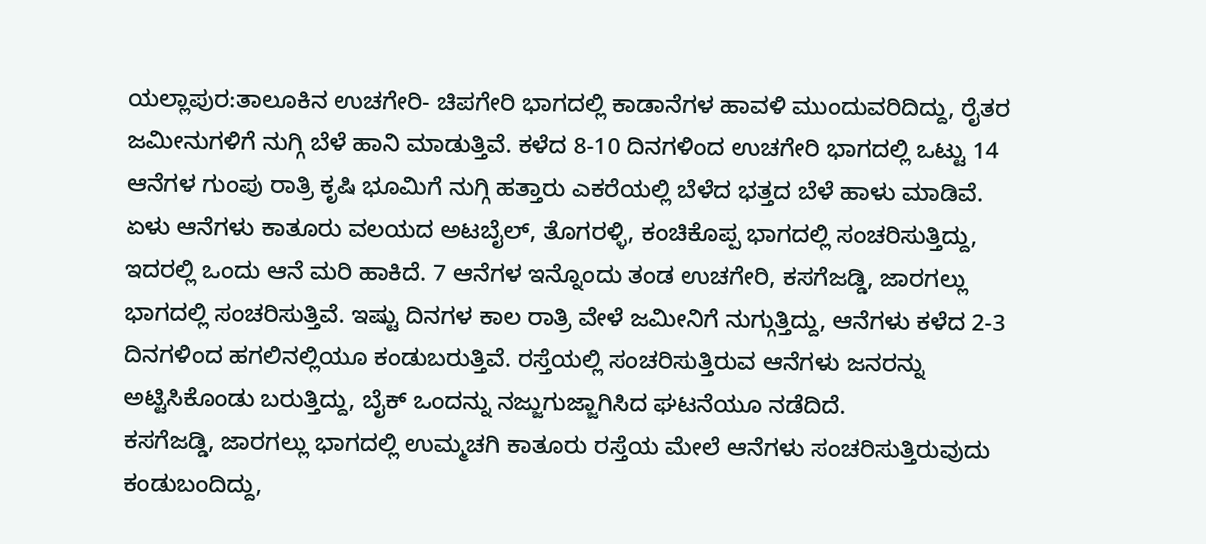ಯಲ್ಲಾಪುರ:ತಾಲೂಕಿನ ಉಚಗೇರಿ- ಚಿಪಗೇರಿ ಭಾಗದಲ್ಲಿ ಕಾಡಾನೆಗಳ ಹಾವಳಿ ಮುಂದುವರಿದಿದ್ದು, ರೈತರ ಜಮೀನುಗಳಿಗೆ ನುಗ್ಗಿ ಬೆಳೆ ಹಾನಿ ಮಾಡುತ್ತಿವೆ. ಕಳೆದ 8-10 ದಿನಗಳಿಂದ ಉಚಗೇರಿ ಭಾಗದಲ್ಲಿ ಒಟ್ಟು 14 ಆನೆಗಳ ಗುಂಪು ರಾತ್ರಿ ಕೃಷಿ ಭೂಮಿಗೆ ನುಗ್ಗಿ ಹತ್ತಾರು ಎಕರೆಯಲ್ಲಿ ಬೆಳೆದ ಭತ್ತದ ಬೆಳೆ ಹಾಳು ಮಾಡಿವೆ.
ಏಳು ಆನೆಗಳು ಕಾತೂರು ವಲಯದ ಅಟಬೈಲ್, ತೊಗರಳ್ಳಿ, ಕಂಚಿಕೊಪ್ಪ ಭಾಗದಲ್ಲಿ ಸಂಚರಿಸುತ್ತಿದ್ದು, ಇದರಲ್ಲಿ ಒಂದು ಆನೆ ಮರಿ ಹಾಕಿದೆ. 7 ಆನೆಗಳ ಇನ್ನೊಂದು ತಂಡ ಉಚಗೇರಿ, ಕಸಗೆಜಡ್ಡಿ, ಜಾರಗಲ್ಲು ಭಾಗದಲ್ಲಿ ಸಂಚರಿಸುತ್ತಿವೆ. ಇಷ್ಟು ದಿನಗಳ ಕಾಲ ರಾತ್ರಿ ವೇಳೆ ಜಮೀನಿಗೆ ನುಗ್ಗುತ್ತಿದ್ದು, ಆನೆಗಳು ಕಳೆದ 2-3 ದಿನಗಳಿಂದ ಹಗಲಿನಲ್ಲಿಯೂ ಕಂಡುಬರುತ್ತಿವೆ. ರಸ್ತೆಯಲ್ಲಿ ಸಂಚರಿಸುತ್ತಿರುವ ಆನೆಗಳು ಜನರನ್ನು ಅಟ್ಟಿಸಿಕೊಂಡು ಬರುತ್ತಿದ್ದು, ಬೈಕ್ ಒಂದನ್ನು ನಜ್ಜುಗುಜ್ಜಾಗಿಸಿದ ಘಟನೆಯೂ ನಡೆದಿದೆ.
ಕಸಗೆಜಡ್ಡಿ, ಜಾರಗಲ್ಲು ಭಾಗದಲ್ಲಿ ಉಮ್ಮಚಗಿ ಕಾತೂರು ರಸ್ತೆಯ ಮೇಲೆ ಆನೆಗಳು ಸಂಚರಿಸುತ್ತಿರುವುದು ಕಂಡುಬಂದಿದ್ದು,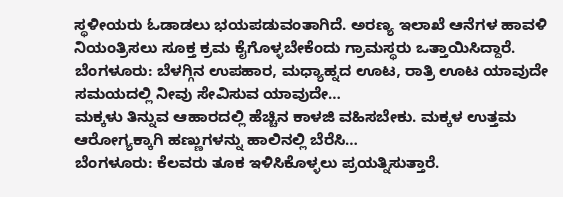ಸ್ಥಳೀಯರು ಓಡಾಡಲು ಭಯಪಡುವಂತಾಗಿದೆ. ಅರಣ್ಯ ಇಲಾಖೆ ಆನೆಗಳ ಹಾವಳಿ ನಿಯಂತ್ರಿಸಲು ಸೂಕ್ತ ಕ್ರಮ ಕೈಗೊಳ್ಳಬೇಕೆಂದು ಗ್ರಾಮಸ್ಥರು ಒತ್ತಾಯಿಸಿದ್ದಾರೆ.
ಬೆಂಗಳೂರು: ಬೆಳಗ್ಗಿನ ಉಪಹಾರ, ಮಧ್ಯಾಹ್ನದ ಊಟ, ರಾತ್ರಿ ಊಟ ಯಾವುದೇ ಸಮಯದಲ್ಲಿ ನೀವು ಸೇವಿಸುವ ಯಾವುದೇ…
ಮಕ್ಕಳು ತಿನ್ನುವ ಆಹಾರದಲ್ಲಿ ಹೆಚ್ಚಿನ ಕಾಳಜಿ ವಹಿಸಬೇಕು. ಮಕ್ಕಳ ಉತ್ತಮ ಆರೋಗ್ಯಕ್ಕಾಗಿ ಹಣ್ಣುಗಳನ್ನು ಹಾಲಿನಲ್ಲಿ ಬೆರೆಸಿ…
ಬೆಂಗಳೂರು: ಕೆಲವರು ತೂಕ ಇಳಿಸಿಕೊಳ್ಳಲು ಪ್ರಯತ್ನಿಸುತ್ತಾರೆ.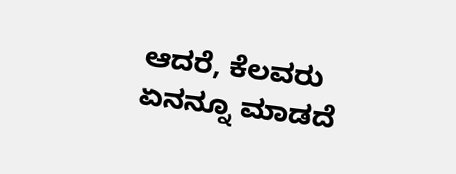ಆದರೆ, ಕೆಲವರು ಏನನ್ನೂ ಮಾಡದೆ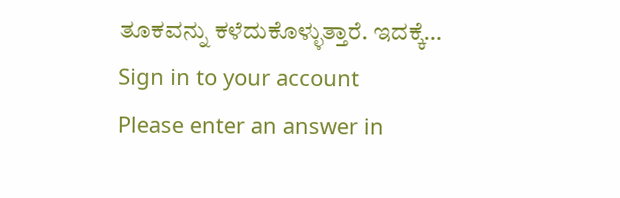ತೂಕವನ್ನು ಕಳೆದುಕೊಳ್ಳುತ್ತಾರೆ. ಇದಕ್ಕೆ…
Sign in to your account
Please enter an answer in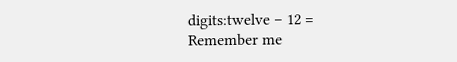digits:twelve − 12 =
Remember me